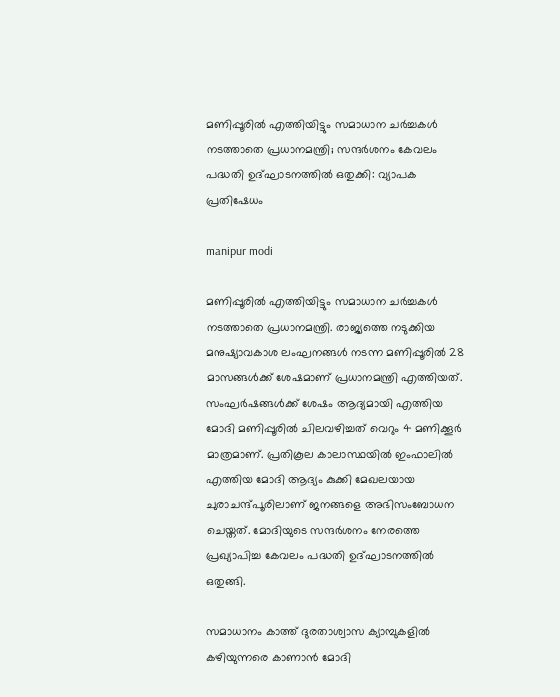മണിപ്പൂരില്‍ എത്തിയിട്ടും സമാധാന ചര്‍ച്ചകള്‍ നടത്താതെ പ്രധാനമന്ത്രി; സന്ദര്‍ശനം കേവലം പദ്ധതി ഉദ്ഘാടനത്തില്‍ ഒതുക്കി: വ്യാപക പ്രതിഷേധം

manipur modi

മണിപ്പൂരില്‍ എത്തിയിട്ടും സമാധാന ചര്‍ച്ചകള്‍ നടത്താതെ പ്രധാനമന്ത്രി. രാജ്യത്തെ നടുക്കിയ മനുഷ്യാവകാശ ലംഘനങ്ങള്‍ നടന്ന മണിപ്പൂരില്‍ 28 മാസങ്ങള്‍ക്ക് ശേഷമാണ് പ്രധാനമന്ത്രി എത്തിയത്. സംഘര്‍ഷങ്ങള്‍ക്ക് ശേഷം ആദ്യമായി എത്തിയ മോദി മണിപ്പൂരില്‍ ചിലവഴിച്ചത് വെറും 4 മണിക്കൂര്‍ മാത്രമാണ്. പ്രതികൂല കാലാസ്ഥയില്‍ ഇംഫാലില്‍ എത്തിയ മോദി ആദ്യം കുക്കി മേഖലയായ ചുരാചന്ദ്പൂരിലാണ് ജനങ്ങളെ അഭിസംബോധന ചെയ്തത്. മോദിയുടെ സന്ദര്‍ശനം നേരത്തെ പ്രഖ്യാപിച്ച കേവലം പദ്ധതി ഉദ്ഘാടനത്തില്‍ ഒതുങ്ങി.

സമാധാനം കാത്ത് ദുരതാശ്വാസ ക്യാമ്പുകളില്‍ കഴിയുന്നരെ കാണാന്‍ മോദി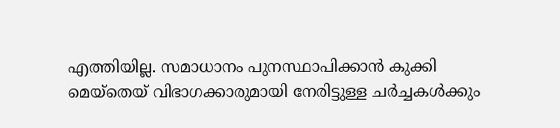എത്തിയില്ല. സമാധാനം പുനസ്ഥാപിക്കാന്‍ കുക്കി മെയ്തെയ് വിഭാഗക്കാരുമായി നേരിട്ടുള്ള ചര്‍ച്ചകള്‍ക്കും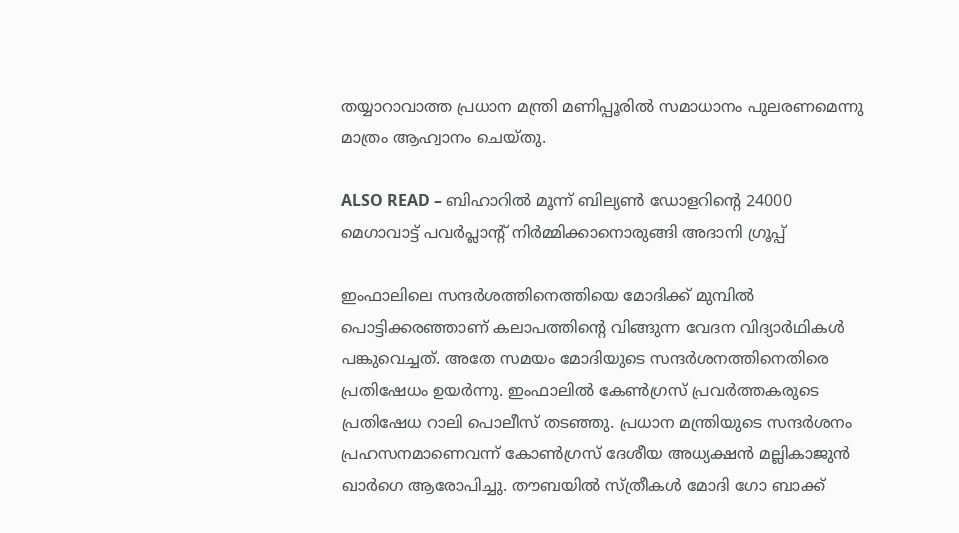തയ്യാറാവാത്ത പ്രധാന മന്ത്രി മണിപ്പൂരില്‍ സമാധാനം പുലരണമെന്നു മാത്രം ആഹ്വാനം ചെയ്തു.

ALSO READ – ബിഹാറിൽ മൂന്ന് ബില്യൺ ഡോളറിന്‍റെ 24000 മെഗാവാട്ട് പവർപ്ലാന്‍റ് നിർമ്മിക്കാനൊരുങ്ങി അദാനി ഗ്രൂപ്പ്

ഇംഫാലിലെ സന്ദര്‍ശത്തിനെത്തിയെ മോദിക്ക് മുമ്പില്‍ പൊട്ടിക്കരഞ്ഞാണ് കലാപത്തിന്റെ വിങ്ങുന്ന വേദന വിദ്യാര്‍ഥികള്‍ പങ്കുവെച്ചത്. അതേ സമയം മോദിയുടെ സന്ദര്‍ശനത്തിനെതിരെ പ്രതിഷേധം ഉയര്‍ന്നു. ഇംഫാലില്‍ കേണ്‍ഗ്രസ് പ്രവര്‍ത്തകരുടെ പ്രതിഷേധ റാലി പൊലീസ് തടഞ്ഞു. പ്രധാന മന്ത്രിയുടെ സന്ദര്‍ശനം പ്രഹസനമാണെവന്ന് കോണ്‍ഗ്രസ് ദേശീയ അധ്യക്ഷന്‍ മല്ലികാജുന്‍ ഖാര്‍ഗെ ആരോപിച്ചു. തൗബയില്‍ സ്ത്രീകള്‍ മോദി ഗോ ബാക്ക്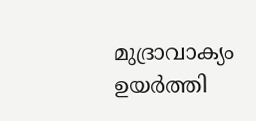മുദ്രാവാക്യം ഉയര്‍ത്തി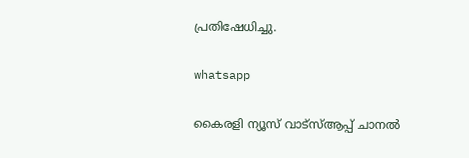പ്രതിഷേധിച്ചു.

whatsapp

കൈരളി ന്യൂസ് വാട്‌സ്ആപ്പ് ചാനല്‍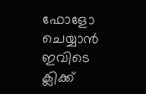ഫോളോ ചെയ്യാന്‍ ഇവിടെ ക്ലിക്ക്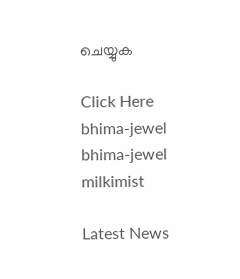ചെയ്യുക

Click Here
bhima-jewel
bhima-jewel
milkimist

Latest News